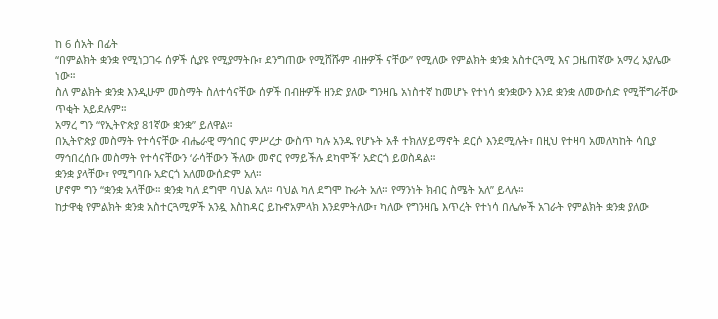ከ 6 ሰአት በፊት
“በምልክት ቋንቋ የሚነጋገሩ ሰዎች ሲያዩ የሚያማትቡ፣ ደንግጠው የሚሸሹም ብዙዎች ናቸው” የሚለው የምልክት ቋንቋ አስተርጓሚ እና ጋዜጠኛው አማረ አያሌው ነው።
ስለ ምልክት ቋንቋ እንዲሁም መስማት ስለተሳናቸው ሰዎች በብዙዎች ዘንድ ያለው ግንዛቤ አነስተኛ ከመሆኑ የተነሳ ቋንቋውን እንደ ቋንቋ ለመውሰድ የሚቸግራቸው ጥቂት አይደሉም።
አማረ ግን “የኢትዮጵያ 81ኛው ቋንቋ” ይለዋል።
በኢትዮጵያ መስማት የተሳናቸው ብሔራዊ ማኅበር ምሥረታ ውስጥ ካሉ አንዱ የሆኑት አቶ ተክለሃይማኖት ደርሶ እንደሚሉት፣ በዚህ የተዛባ አመለካከት ሳቢያ ማኅበረሰቡ መስማት የተሳናቸውን ‘ራሳቸውን ችለው መኖር የማይችሉ ደካሞች’ አድርጎ ይወስዳል።
ቋንቋ ያላቸው፣ የሚግባቡ አድርጎ አለመውሰድም አለ።
ሆኖም ግን “ቋንቋ አላቸው። ቋንቋ ካለ ደግሞ ባህል አለ። ባህል ካለ ደግሞ ኩራት አለ። የማንነት ክብር ስሜት አለ” ይላሉ።
ከታዋቂ የምልክት ቋንቋ አስተርጓሚዎች አንዷ እስከዳር ይኩኖአምላክ እንደምትለው፣ ካለው የግንዛቤ እጥረት የተነሳ በሌሎች አገራት የምልክት ቋንቋ ያለው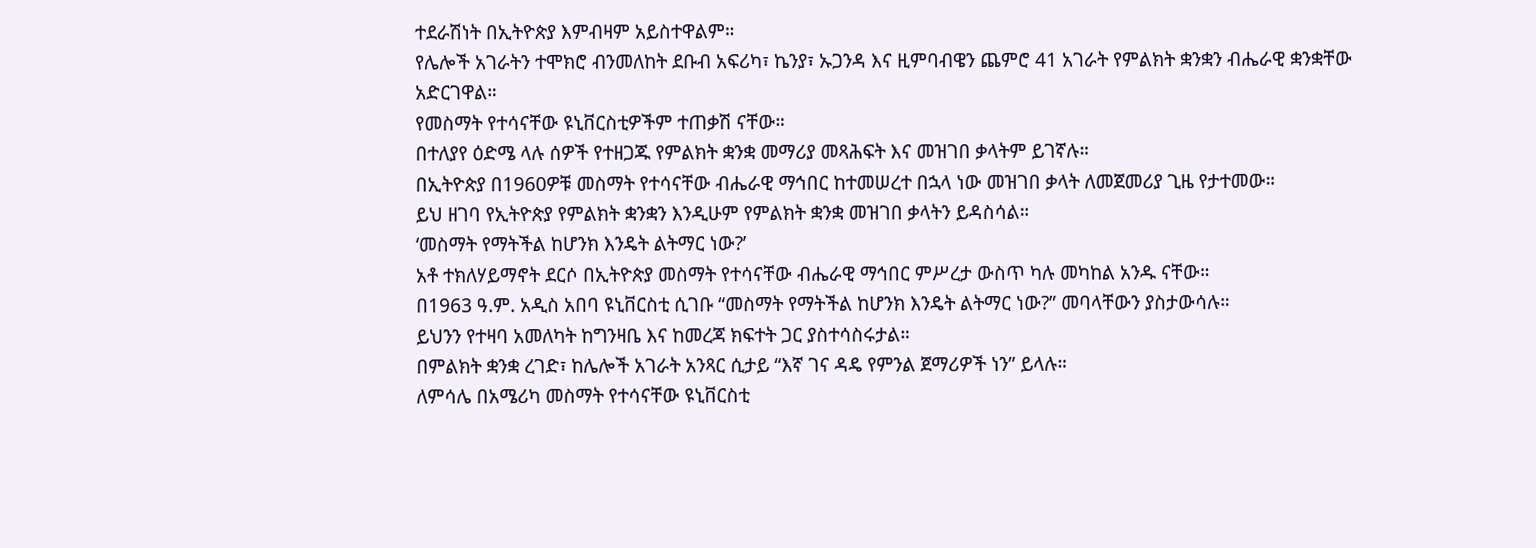ተደራሽነት በኢትዮጵያ እምብዛም አይስተዋልም።
የሌሎች አገራትን ተሞክሮ ብንመለከት ደቡብ አፍሪካ፣ ኬንያ፣ ኡጋንዳ እና ዚምባብዌን ጨምሮ 41 አገራት የምልክት ቋንቋን ብሔራዊ ቋንቋቸው አድርገዋል።
የመስማት የተሳናቸው ዩኒቨርስቲዎችም ተጠቃሽ ናቸው።
በተለያየ ዕድሜ ላሉ ሰዎች የተዘጋጁ የምልክት ቋንቋ መማሪያ መጻሕፍት እና መዝገበ ቃላትም ይገኛሉ።
በኢትዮጵያ በ1960ዎቹ መስማት የተሳናቸው ብሔራዊ ማኅበር ከተመሠረተ በኋላ ነው መዝገበ ቃላት ለመጀመሪያ ጊዜ የታተመው።
ይህ ዘገባ የኢትዮጵያ የምልክት ቋንቋን እንዲሁም የምልክት ቋንቋ መዝገበ ቃላትን ይዳስሳል።
‘መስማት የማትችል ከሆንክ እንዴት ልትማር ነው?’
አቶ ተክለሃይማኖት ደርሶ በኢትዮጵያ መስማት የተሳናቸው ብሔራዊ ማኅበር ምሥረታ ውስጥ ካሉ መካከል አንዱ ናቸው።
በ1963 ዓ.ም. አዲስ አበባ ዩኒቨርስቲ ሲገቡ “መስማት የማትችል ከሆንክ እንዴት ልትማር ነው?” መባላቸውን ያስታውሳሉ።
ይህንን የተዛባ አመለካት ከግንዛቤ እና ከመረጃ ክፍተት ጋር ያስተሳስሩታል።
በምልክት ቋንቋ ረገድ፣ ከሌሎች አገራት አንጻር ሲታይ “እኛ ገና ዳዴ የምንል ጀማሪዎች ነን” ይላሉ።
ለምሳሌ በአሜሪካ መስማት የተሳናቸው ዩኒቨርስቲ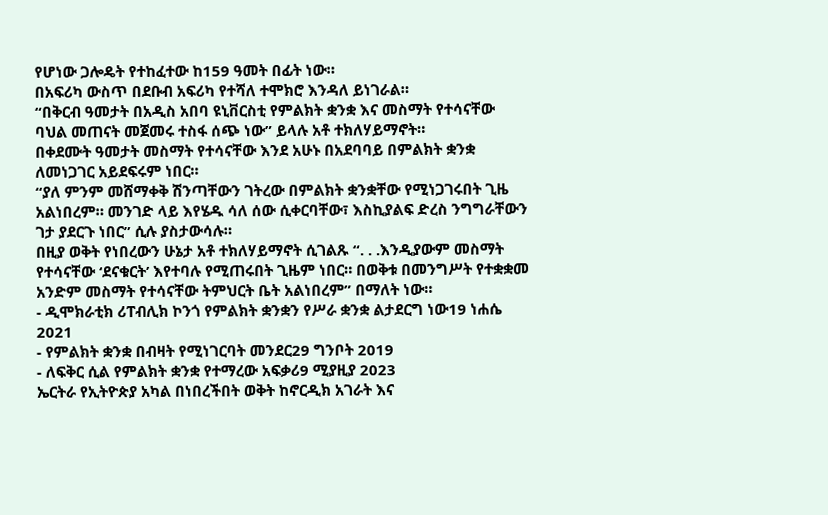የሆነው ጋሎዴት የተከፈተው ከ159 ዓመት በፊት ነው።
በአፍሪካ ውስጥ በደቡብ አፍሪካ የተሻለ ተሞክሮ እንዳለ ይነገራል።
“በቅርብ ዓመታት በአዲስ አበባ ዩኒቨርስቲ የምልክት ቋንቋ እና መስማት የተሳናቸው ባህል መጠናት መጀመሩ ተስፋ ሰጭ ነው” ይላሉ አቶ ተክለሃይማኖት።
በቀደሙት ዓመታት መስማት የተሳናቸው እንደ አሁኑ በአደባባይ በምልክት ቋንቋ ለመነጋገር አይደፍሩም ነበር።
“ያለ ምንም መሸማቀቅ ሽንጣቸውን ገትረው በምልክት ቋንቋቸው የሚነጋገሩበት ጊዜ አልነበረም። መንገድ ላይ እየሄዱ ሳለ ሰው ሲቀርባቸው፣ እስኪያልፍ ድረስ ንግግራቸውን ገታ ያደርጉ ነበር” ሲሉ ያስታውሳሉ።
በዚያ ወቅት የነበረውን ሁኔታ አቶ ተክለሃይማኖት ሲገልጹ “. . .እንዲያውም መስማት የተሳናቸው ‘ደናቁርት’ እየተባሉ የሚጠሩበት ጊዜም ነበር። በወቅቱ በመንግሥት የተቋቋመ አንድም መስማት የተሳናቸው ትምህርት ቤት አልነበረም” በማለት ነው።
- ዲሞክራቲክ ሪፐብሊክ ኮንጎ የምልክት ቋንቋን የሥራ ቋንቋ ልታደርግ ነው19 ነሐሴ 2021
- የምልክት ቋንቋ በብዛት የሚነገርባት መንደር29 ግንቦት 2019
- ለፍቅር ሲል የምልክት ቋንቋ የተማረው አፍቃሪ9 ሚያዚያ 2023
ኤርትራ የኢትዮጵያ አካል በነበረችበት ወቅት ከኖርዲክ አገራት እና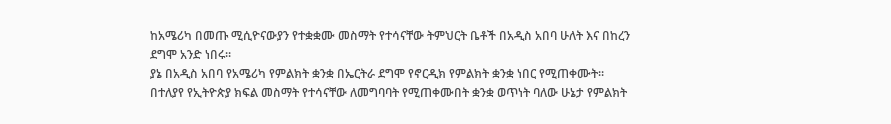ከአሜሪካ በመጡ ሚሲዮናውያን የተቋቋሙ መስማት የተሳናቸው ትምህርት ቤቶች በአዲስ አበባ ሁለት እና በከረን ደግሞ አንድ ነበሩ።
ያኔ በአዲስ አበባ የአሜሪካ የምልክት ቋንቋ በኤርትራ ደግሞ የኖርዲክ የምልክት ቋንቋ ነበር የሚጠቀሙት።
በተለያየ የኢትዮጵያ ክፍል መስማት የተሳናቸው ለመግባባት የሚጠቀሙበት ቋንቋ ወጥነት ባለው ሁኔታ የምልክት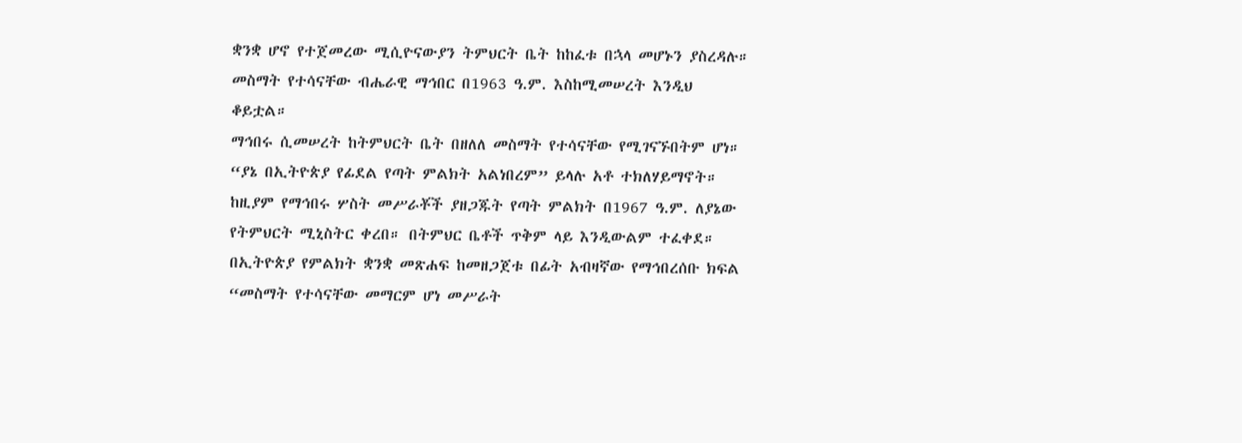ቋንቋ ሆኖ የተጀመረው ሚሲዮናውያን ትምህርት ቤት ከከፈቱ በኋላ መሆኑን ያስረዳሉ።
መስማት የተሳናቸው ብሔራዊ ማኅበር በ1963 ዓ.ም. እስከሚመሠረት እንዲህ ቆይቷል።
ማኅበሩ ሲመሠረት ከትምህርት ቤት በዘለለ መስማት የተሳናቸው የሚገናኙበትም ሆነ።
“ያኔ በኢትዮጵያ የፊደል የጣት ምልክት አልነበረም” ይላሉ አቶ ተክለሃይማኖት።
ከዚያም የማኅበሩ ሦስት መሥራቾች ያዘጋጁት የጣት ምልክት በ1967 ዓ.ም. ለያኔው የትምህርት ሚኒስትር ቀረበ። በትምህር ቤቶች ጥቅም ላይ እንዲውልም ተፈቀደ።
በኢትዮጵያ የምልክት ቋንቋ መጽሐፍ ከመዘጋጀቱ በፊት አብዛኛው የማኅበረሰቡ ክፍል “መስማት የተሳናቸው መማርም ሆነ መሥራት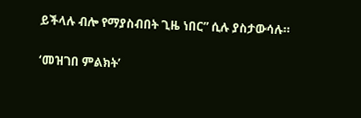ይችላሉ ብሎ የማያስብበት ጊዜ ነበር” ሲሉ ያስታውሳሉ።

‘መዝገበ ምልክት’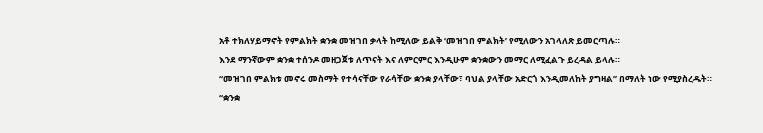አቶ ተክለሃይማኖት የምልክት ቋንቋ መዝገበ ቃላት ከሚለው ይልቅ ‘መዝገበ ምልክት’ የሚለውን አገላለጽ ይመርጣሉ።
እንደ ማንኛውም ቋንቋ ተሰንዶ መዘጋጀቱ ለጥናት እና ለምርምር እንዲሁም ቋንቋውን መማር ለሚፈልጉ ይረዳል ይላሉ።
“መዝገበ ምልክቱ መኖሩ መስማት የተሳናቸው የራሳቸው ቋንቋ ያላቸው፣ ባህል ያላቸው አድርጎ እንዲመለከት ያግዛል” በማለት ነው የሚያስረዱት።
“ቋንቋ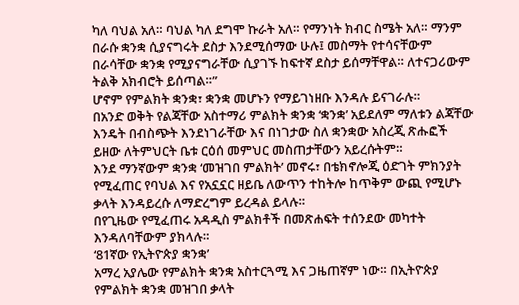ካለ ባህል አለ። ባህል ካለ ደግሞ ኩራት አለ። የማንነት ክብር ስሜት አለ። ማንም በራሱ ቋንቋ ሲያናግሩት ደስታ እንደሚሰማው ሁሉ፤ መስማት የተሳናቸውም በራሳቸው ቋንቋ የሚያናግራቸው ሲያገኙ ከፍተኛ ደስታ ይሰማቸዋል። ለተናጋሪውም ትልቅ አክብሮት ይሰጣል።”
ሆኖም የምልክት ቋንቋ፣ ቋንቋ መሆኑን የማይገነዘቡ እንዳሉ ይናገራሉ።
በአንድ ወቅት የልጃቸው አስተማሪ ምልክት ቋንቋ ‘ቋንቋ’ አይደለም ማለቱን ልጃቸው እንዴት በብስጭት እንደነገራቸው እና በነገታው ስለ ቋንቋው አስረጂ ጽሑፎች ይዘው ለትምህርት ቤቱ ርዕሰ መምህር መስጠታቸውን አይረሱትም።
እንደ ማንኛውም ቋንቋ ‘መዝገበ ምልክት’ መኖሩ፣ በቴክኖሎጂ ዕድገት ምክንያት የሚፈጠር የባህል እና የአኗኗር ዘይቤ ለውጥን ተከትሎ ከጥቅም ውጪ የሚሆኑ ቃላት እንዳይረሱ ለማድረግም ይረዳል ይላሉ።
በየጊዜው የሚፈጠሩ አዳዲስ ምልክቶች በመጽሐፍት ተሰንደው መካተት እንዳለባቸውም ያክላሉ።
‘81ኛው የኢትዮጵያ ቋንቋ’
አማረ አያሌው የምልክት ቋንቋ አስተርጓሚ እና ጋዜጠኛም ነው። በኢትዮጵያ የምልክት ቋንቋ መዝገበ ቃላት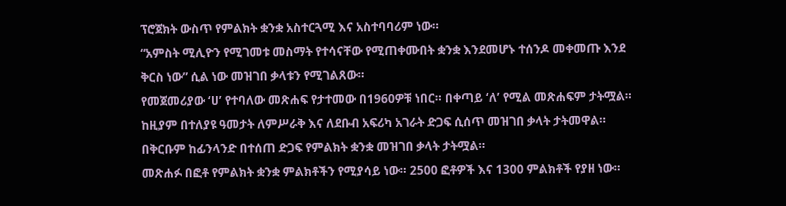ፕሮጀክት ውስጥ የምልክት ቋንቋ አስተርጓሚ እና አስተባባሪም ነው።
“አምስት ሚሊዮን የሚገመቱ መስማት የተሳናቸው የሚጠቀሙበት ቋንቋ እንደመሆኑ ተሰንዶ መቀመጡ እንደ ቅርስ ነው” ሲል ነው መዝገበ ቃላቱን የሚገልጸው።
የመጀመሪያው ‘ሀ’ የተባለው መጽሐፍ የታተመው በ1960ዎቹ ነበር። በቀጣይ ‘ለ’ የሚል መጽሐፍም ታትሟል። ከዚያም በተለያዩ ዓመታት ለምሥራቅ እና ለደቡብ አፍሪካ አገራት ድጋፍ ሲሰጥ መዝገበ ቃላት ታትመዋል።
በቅርቡም ከፊንላንድ በተሰጠ ድጋፍ የምልክት ቋንቋ መዝገበ ቃላት ታትሟል።
መጽሐፉ በፎቶ የምልክት ቋንቋ ምልክቶችን የሚያሳይ ነው። 2500 ፎቶዎች እና 1300 ምልክቶች የያዘ ነው።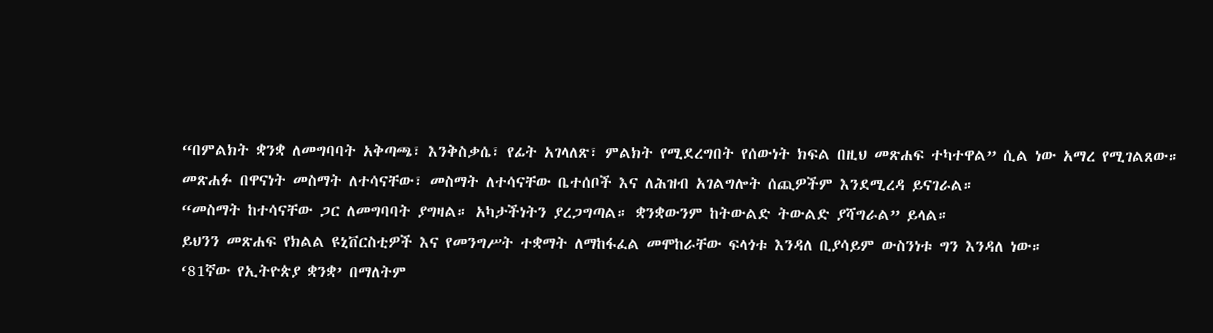“በምልክት ቋንቋ ለመግባባት አቅጣጫ፣ እንቅስቃሴ፣ የፊት አገላለጽ፣ ምልክት የሚደረግበት የሰውነት ክፍል በዚህ መጽሐፍ ተካተዋል” ሲል ነው አማረ የሚገልጸው።
መጽሐፉ በዋናነት መስማት ለተሳናቸው፣ መስማት ለተሳናቸው ቤተሰቦች እና ለሕዝብ አገልግሎት ሰጪዎችም እንደሚረዳ ይናገራል።
“መስማት ከተሳናቸው ጋር ለመግባባት ያግዛል። አካታችነትን ያረጋግጣል። ቋንቋውንም ከትውልድ ትውልድ ያሻግራል” ይላል።
ይህንን መጽሐፍ የክልል ዩኒቨርስቲዎች እና የመንግሥት ተቋማት ለማከፋፈል መሞከራቸው ፍላጎቱ እንዳለ ቢያሳይም ውስንነቱ ግን እንዳለ ነው።
‘81ኛው የኢትዮጵያ ቋንቋ’ በማለትም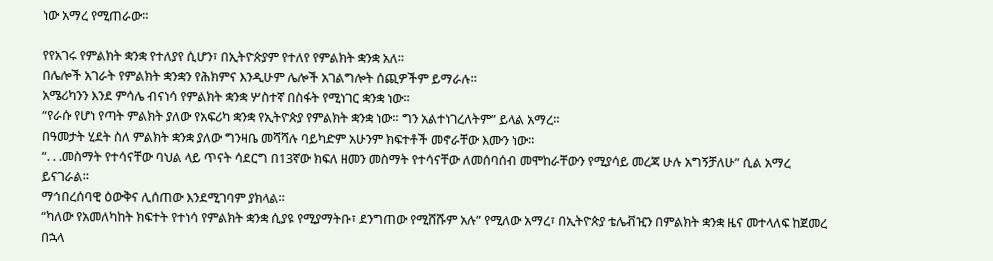ነው አማረ የሚጠራው።

የየአገሩ የምልክት ቋንቋ የተለያየ ሲሆን፣ በኢትዮጵያም የተለየ የምልክት ቋንቋ አለ።
በሌሎች አገራት የምልክት ቋንቋን የሕክምና እንዲሁም ሌሎች አገልግሎት ሰጪዎችም ይማራሉ።
አሜሪካንን እንደ ምሳሌ ብናነሳ የምልክት ቋንቋ ሦስተኛ በስፋት የሚነገር ቋንቋ ነው።
“የራሱ የሆነ የጣት ምልክት ያለው የአፍሪካ ቋንቋ የኢትዮጵያ የምልክት ቋንቋ ነው። ግን አልተነገረለትም” ይላል አማረ።
በዓመታት ሂደት ስለ ምልክት ቋንቋ ያለው ግንዛቤ መሻሻሉ ባይካድም አሁንም ክፍተቶች መኖራቸው እሙን ነው።
“. . .መስማት የተሳናቸው ባህል ላይ ጥናት ሳደርግ በ13ኛው ክፍለ ዘመን መስማት የተሳናቸው ለመሰባሰብ መሞከራቸውን የሚያሳይ መረጃ ሁሉ አግኝቻለሁ” ሲል አማረ ይናገራል።
ማኅበረሰባዊ ዕውቅና ሊሰጠው እንደሚገባም ያክላል።
“ካለው የአመለካከት ክፍተት የተነሳ የምልክት ቋንቋ ሲያዩ የሚያማትቡ፣ ደንግጠው የሚሸሹም አሉ” የሚለው አማረ፣ በኢትዮጵያ ቴሌቭዢን በምልክት ቋንቋ ዜና መተላለፍ ከጀመረ በኋላ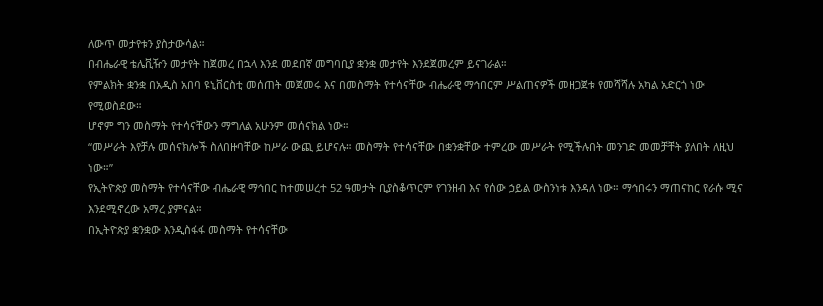ለውጥ መታየቱን ያስታውሳል።
በብሔራዊ ቴሌቪዥን መታየት ከጀመረ በኋላ እንደ መደበኛ መግባቢያ ቋንቋ መታየት እንደጀመረም ይናገራል።
የምልክት ቋንቋ በአዲስ አበባ ዩኒቨርስቲ መሰጠት መጀመሩ እና በመስማት የተሳናቸው ብሔራዊ ማኅበርም ሥልጠናዎች መዘጋጀቱ የመሻሻሉ አካል አድርጎ ነው የሚወስደው።
ሆኖም ግን መስማት የተሳናቸውን ማግለል አሁንም መሰናክል ነው።
“መሥራት እየቻሉ መሰናክሎች ስለበዙባቸው ከሥራ ውጪ ይሆናሉ። መስማት የተሳናቸው በቋንቋቸው ተምረው መሥራት የሚችሉበት መንገድ መመቻቸት ያለበት ለዚህ ነው።”
የኢትዮጵያ መስማት የተሳናቸው ብሔራዊ ማኅበር ከተመሠረተ 52 ዓመታት ቢያስቆጥርም የገንዘብ እና የሰው ኃይል ውስንነቱ እንዳለ ነው። ማኅበሩን ማጠናከር የራሱ ሚና እንደሚኖረው አማረ ያምናል።
በኢትዮጵያ ቋንቋው እንዲስፋፋ መስማት የተሳናቸው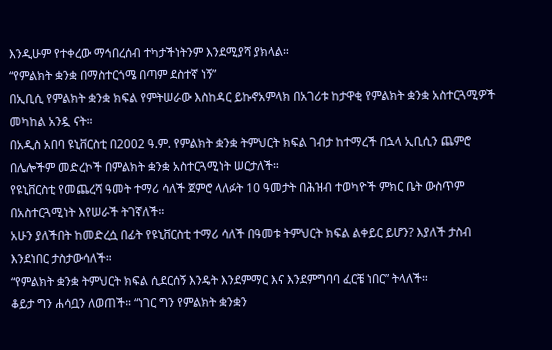እንዲሁም የተቀረው ማኅበረሰብ ተካታችነትንም እንደሚያሻ ያክላል።
“የምልክት ቋንቋ በማስተርጎሜ በጣም ደስተኛ ነኝ”
በኢቢሲ የምልክት ቋንቋ ክፍል የምትሠራው እስከዳር ይኩኖአምላክ በአገሪቱ ከታዋቂ የምልክት ቋንቋ አስተርጓሚዎች መካከል አንዷ ናት።
በአዲስ አበባ ዩኒቨርስቲ በ2002 ዓ.ም. የምልክት ቋንቋ ትምህርት ክፍል ገብታ ከተማረች በኋላ ኢቢሲን ጨምሮ በሌሎችም መድረኮች በምልክት ቋንቋ አስተርጓሚነት ሠርታለች።
የዩኒቨርስቲ የመጨረሻ ዓመት ተማሪ ሳለች ጀምሮ ላለፉት 10 ዓመታት በሕዝብ ተወካዮች ምክር ቤት ውስጥም በአስተርጓሚነት እየሠራች ትገኛለች።
አሁን ያለችበት ከመድረሷ በፊት የዩኒቨርስቲ ተማሪ ሳለች በዓመቱ ትምህርት ክፍል ልቀይር ይሆን? እያለች ታስብ እንደነበር ታስታውሳለች።
“የምልክት ቋንቋ ትምህርት ክፍል ሲደርሰኝ እንዴት እንደምማር እና እንደምግባባ ፈርቼ ነበር” ትላለች።
ቆይታ ግን ሐሳቧን ለወጠች። “ነገር ግን የምልክት ቋንቋን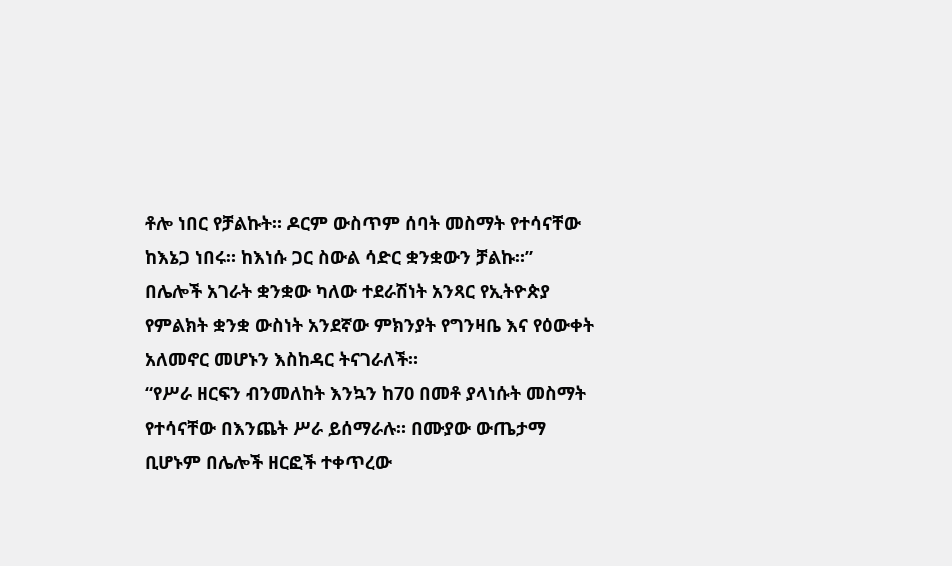ቶሎ ነበር የቻልኩት። ዶርም ውስጥም ሰባት መስማት የተሳናቸው ከእኔጋ ነበሩ። ከእነሱ ጋር ስውል ሳድር ቋንቋውን ቻልኩ።”
በሌሎች አገራት ቋንቋው ካለው ተደራሽነት አንጻር የኢትዮጵያ የምልክት ቋንቋ ውስነት አንደኛው ምክንያት የግንዛቤ እና የዕውቀት አለመኖር መሆኑን እስከዳር ትናገራለች።
“የሥራ ዘርፍን ብንመለከት እንኳን ከ70 በመቶ ያላነሱት መስማት የተሳናቸው በእንጨት ሥራ ይሰማራሉ። በሙያው ውጤታማ ቢሆኑም በሌሎች ዘርፎች ተቀጥረው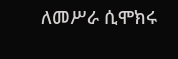ለመሥራ ሲሞክሩ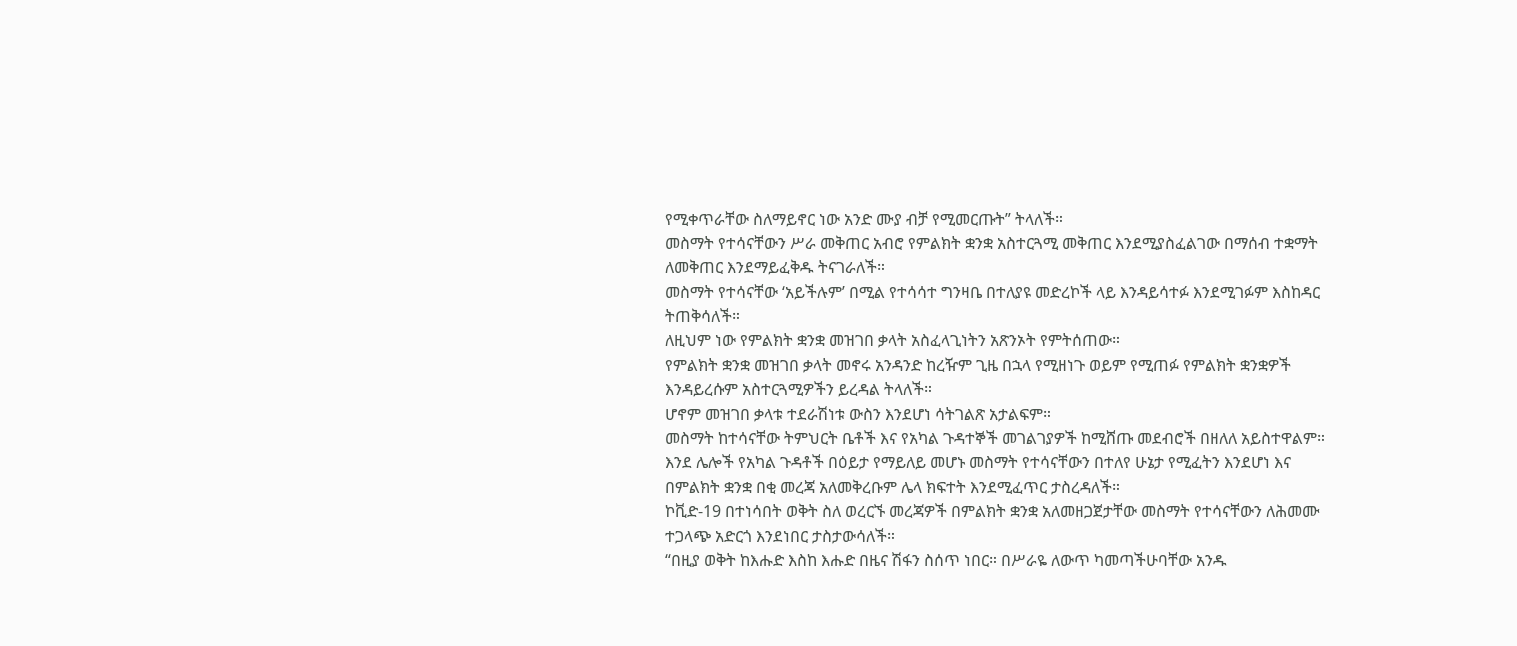የሚቀጥራቸው ስለማይኖር ነው አንድ ሙያ ብቻ የሚመርጡት” ትላለች።
መስማት የተሳናቸውን ሥራ መቅጠር አብሮ የምልክት ቋንቋ አስተርጓሚ መቅጠር እንደሚያስፈልገው በማሰብ ተቋማት ለመቅጠር እንደማይፈቅዱ ትናገራለች።
መስማት የተሳናቸው ‘አይችሉም’ በሚል የተሳሳተ ግንዛቤ በተለያዩ መድረኮች ላይ እንዳይሳተፉ እንደሚገፉም እስከዳር ትጠቅሳለች።
ለዚህም ነው የምልክት ቋንቋ መዝገበ ቃላት አስፈላጊነትን አጽንኦት የምትሰጠው።
የምልክት ቋንቋ መዝገበ ቃላት መኖሩ አንዳንድ ከረዥም ጊዜ በኋላ የሚዘነጉ ወይም የሚጠፉ የምልክት ቋንቋዎች እንዳይረሱም አስተርጓሚዎችን ይረዳል ትላለች።
ሆኖም መዝገበ ቃላቱ ተደራሽነቱ ውስን እንደሆነ ሳትገልጽ አታልፍም።
መስማት ከተሳናቸው ትምህርት ቤቶች እና የአካል ጉዳተኞች መገልገያዎች ከሚሸጡ መደብሮች በዘለለ አይስተዋልም።
እንደ ሌሎች የአካል ጉዳቶች በዕይታ የማይለይ መሆኑ መስማት የተሳናቸውን በተለየ ሁኔታ የሚፈትን እንደሆነ እና በምልክት ቋንቋ በቂ መረጃ አለመቅረቡም ሌላ ክፍተት እንደሚፈጥር ታስረዳለች።
ኮቪድ-19 በተነሳበት ወቅት ስለ ወረርኙ መረጃዎች በምልክት ቋንቋ አለመዘጋጀታቸው መስማት የተሳናቸውን ለሕመሙ ተጋላጭ አድርጎ እንደነበር ታስታውሳለች።
“በዚያ ወቅት ከእሑድ እስከ እሑድ በዜና ሽፋን ስሰጥ ነበር። በሥራዬ ለውጥ ካመጣችሁባቸው አንዱ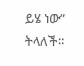ይሄ ነው” ትላለች።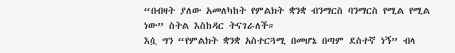“በብዛት ያለው አመለካከት የምልክት ቋንቋ ብንማርስ ባንማርስ የሚል የሚል ነው” ስትል እስከዳር ትናገራለች።
እሷ ግን “የምልክት ቋንቋ አስተርጓሚ በመሆኔ በጣም ደስተኛ ነኝ” ብላ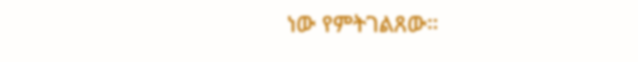ነው የምትገልጸው።